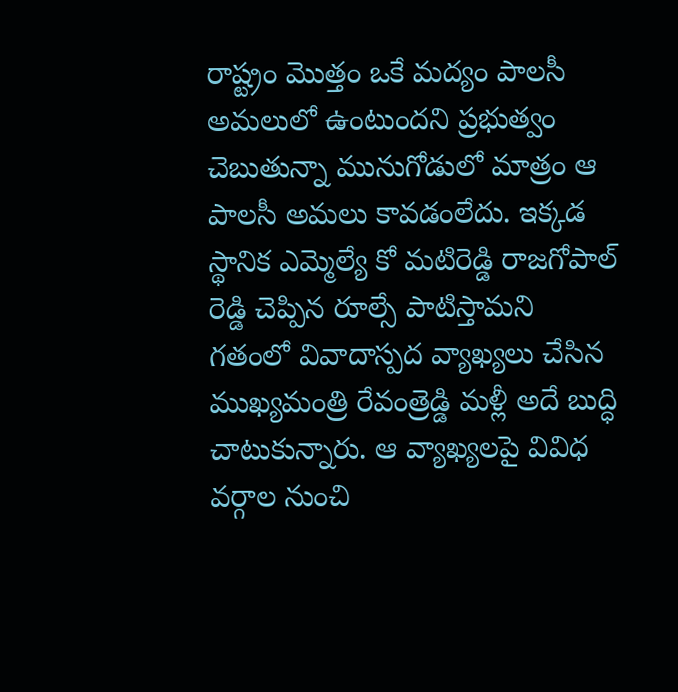రాష్ట్రం మొత్తం ఒకే మద్యం పాలసీ అమలులో ఉంటుందని ప్రభుత్వం చెబుతున్నా మునుగోడులో మాత్రం ఆ పాలసీ అమలు కావడంలేదు. ఇక్కడ స్థానిక ఎమ్మెల్యే కో మటిరెడ్డి రాజగోపాల్ రెడ్డి చెప్పిన రూల్సే పాటిస్తామని
గతంలో వివాదాస్పద వ్యాఖ్యలు చేసిన ముఖ్యమంత్రి రేవంత్రెడ్డి మళ్లీ అదే బుద్ధి చాటుకున్నారు. ఆ వ్యాఖ్యలపై వివిధ వర్గాల నుంచి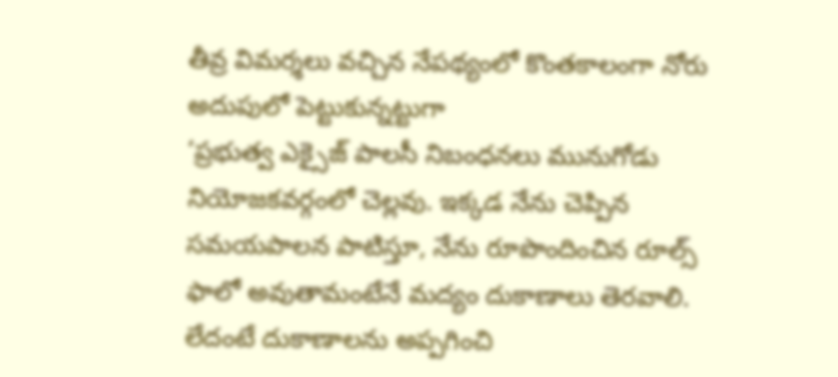తీవ్ర విమర్శలు వచ్చిన నేపథ్యంలో కొంతకాలంగా నోరు అదుపులో పెట్టుకున్నట్టుగా
‘ప్రభుత్వ ఎక్సైజ్ పాలసీ నిబంధనలు మునుగోడు నియోజకవర్గంలో చెల్లవు. ఇక్కడ నేను చెప్పిన సమయపాలన పాటిస్తూ, నేను రూపొందించిన రూల్స్ ఫాలో అవుతామంటేనే మద్యం దుకాణాలు తెరవాలి. లేదంటే దుకాణాలను అప్పగించి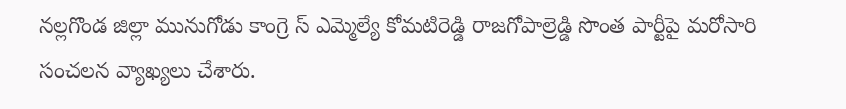నల్లగొండ జిల్లా మునుగోడు కాంగ్రె స్ ఎమ్మెల్యే కోమటిరెడ్డి రాజగోపాల్రెడ్డి సొంత పార్టీపై మరోసారి సంచలన వ్యాఖ్యలు చేశారు.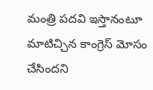మంత్రి పదవి ఇస్తానంటూ మాటిచ్చిన కాంగ్రెస్ మోసం చేసిందని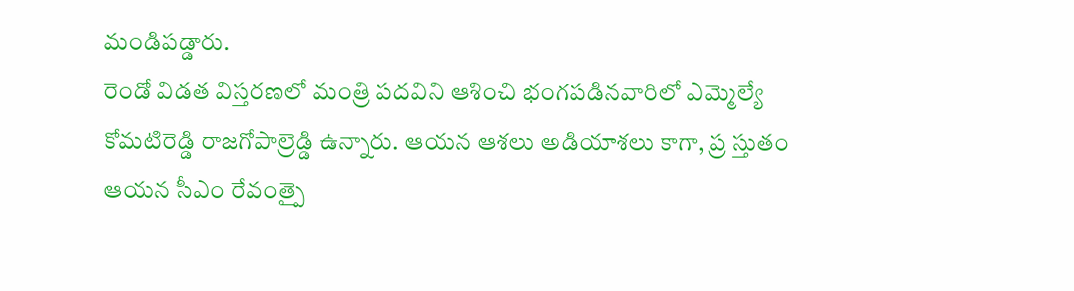మండిపడ్డారు.
రెండో విడత విస్తరణలో మంత్రి పదవిని ఆశించి భంగపడినవారిలో ఎమ్మెల్యే కోమటిరెడ్డి రాజగోపాల్రెడ్డి ఉన్నారు. ఆయన ఆశలు అడియాశలు కాగా, ప్ర స్తుతం ఆయన సీఎం రేవంత్పై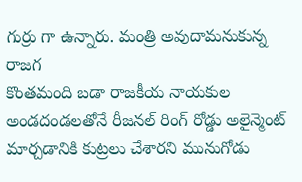గుర్రు గా ఉన్నారు. మంత్రి అవుదామనుకున్న రాజగ
కొంతమంది బడా రాజకీయ నాయకుల అండదండలతోనే రీజనల్ రింగ్ రోడ్డు అలైన్మెంట్ మార్చడానికి కుట్రలు చేశారని మునుగోడు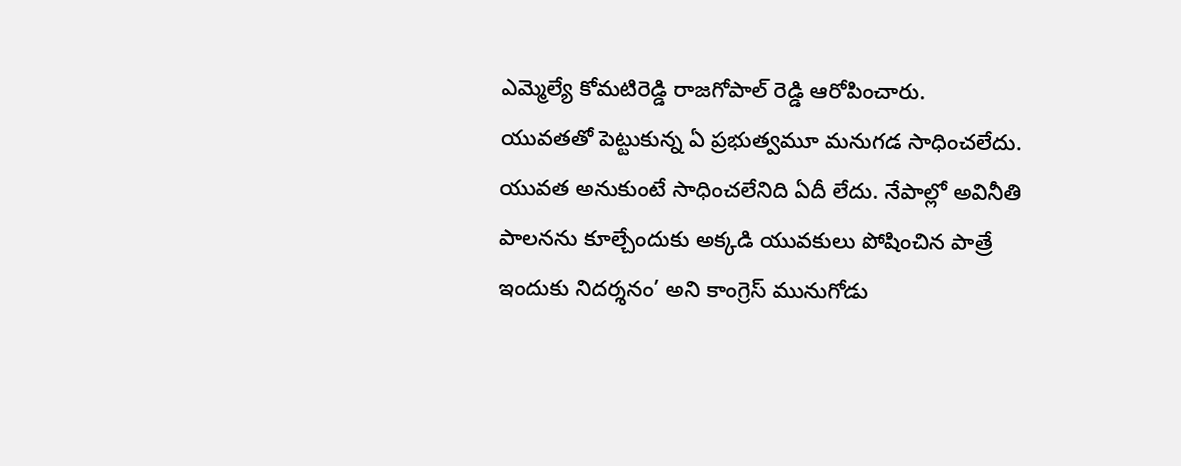ఎమ్మెల్యే కోమటిరెడ్డి రాజగోపాల్ రెడ్డి ఆరోపించారు.
యువతతో పెట్టుకున్న ఏ ప్రభుత్వమూ మనుగడ సాధించలేదు. యువత అనుకుంటే సాధించలేనిది ఏదీ లేదు. నేపాల్లో అవినీతి పాలనను కూల్చేందుకు అక్కడి యువకులు పోషించిన పాత్రే ఇందుకు నిదర్శనం’ అని కాంగ్రెస్ మునుగోడు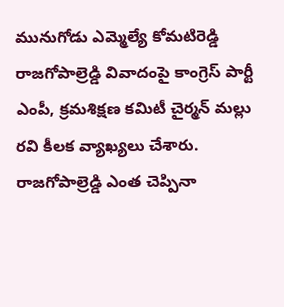మునుగోడు ఎమ్మెల్యే కోమటిరెడ్డి రాజగోపాల్రెడ్డి వివాదంపై కాంగ్రెస్ పార్టీ ఎంపీ, క్రమశిక్షణ కమిటీ చైర్మన్ మల్లు రవి కీలక వ్యాఖ్యలు చేశారు. రాజగోపాల్రెడ్డి ఎంత చెప్పినా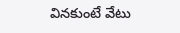వినకుంటే వేటు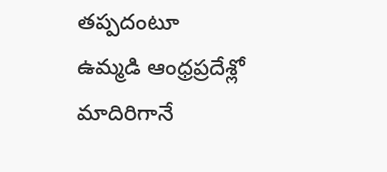తప్పదంటూ
ఉమ్మడి ఆంధ్రప్రదేశ్లో మాదిరిగానే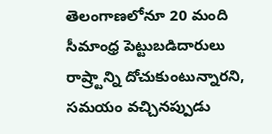తెలంగాణలోనూ 20 మంది సీమాంధ్ర పెట్టుబడిదారులు రాష్ర్టాన్ని దోచుకుంటున్నారని, సమయం వచ్చినప్పుడు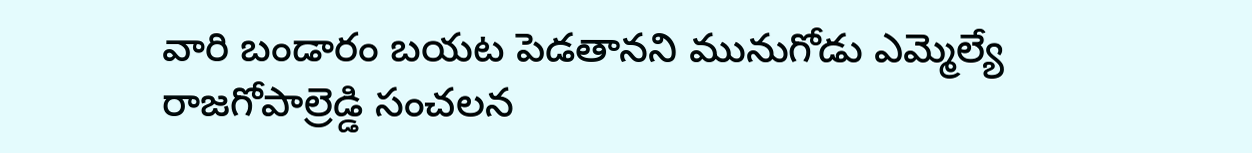వారి బండారం బయట పెడతానని మునుగోడు ఎమ్మెల్యే రాజగోపాల్రెడ్డి సంచలన